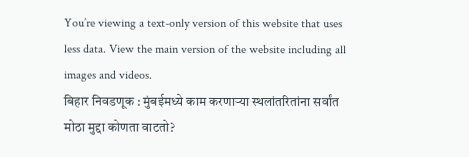You’re viewing a text-only version of this website that uses less data. View the main version of the website including all images and videos.
बिहार निवडणूक : मुंबईमध्ये काम करणाऱ्या स्थलांतरितांना सर्वांत मोठा मुद्दा कोणता वाटतो?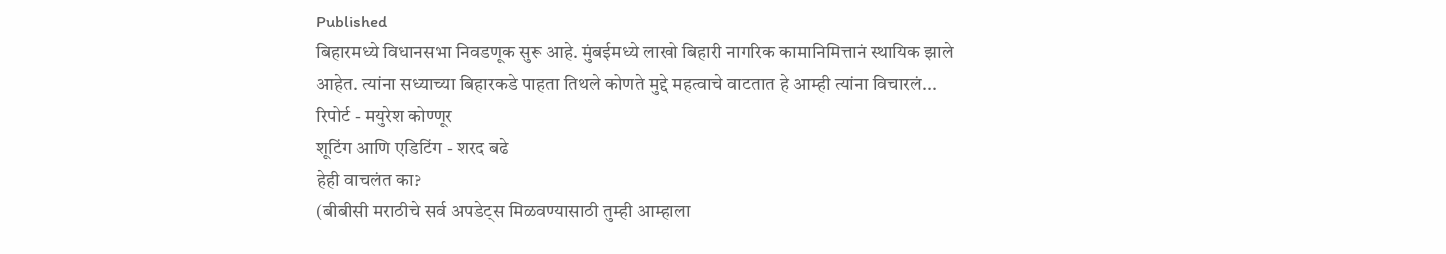Published
बिहारमध्ये विधानसभा निवडणूक सुरू आहे. मुंबईमध्ये लाखो बिहारी नागरिक कामानिमित्तानं स्थायिक झाले आहेत. त्यांना सध्याच्या बिहारकडे पाहता तिथले कोणते मुद्दे महत्वाचे वाटतात हे आम्ही त्यांना विचारलं...
रिपोर्ट - मयुरेश कोण्णूर
शूटिंग आणि एडिटिंग - शरद बढे
हेही वाचलंत का?
(बीबीसी मराठीचे सर्व अपडेट्स मिळवण्यासाठी तुम्ही आम्हाला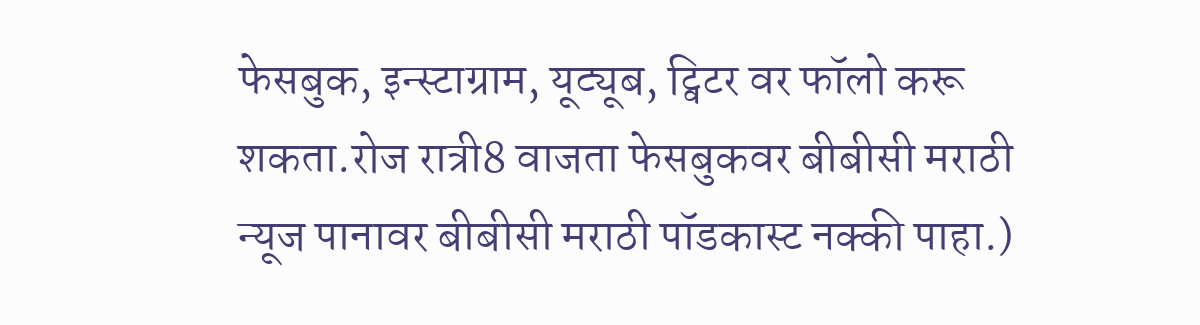फेसबुक, इन्स्टाग्राम, यूट्यूब, ट्विटर वर फॉलो करू शकता.रोज रात्री8 वाजता फेसबुकवर बीबीसी मराठी न्यूज पानावर बीबीसी मराठी पॉडकास्ट नक्की पाहा.)